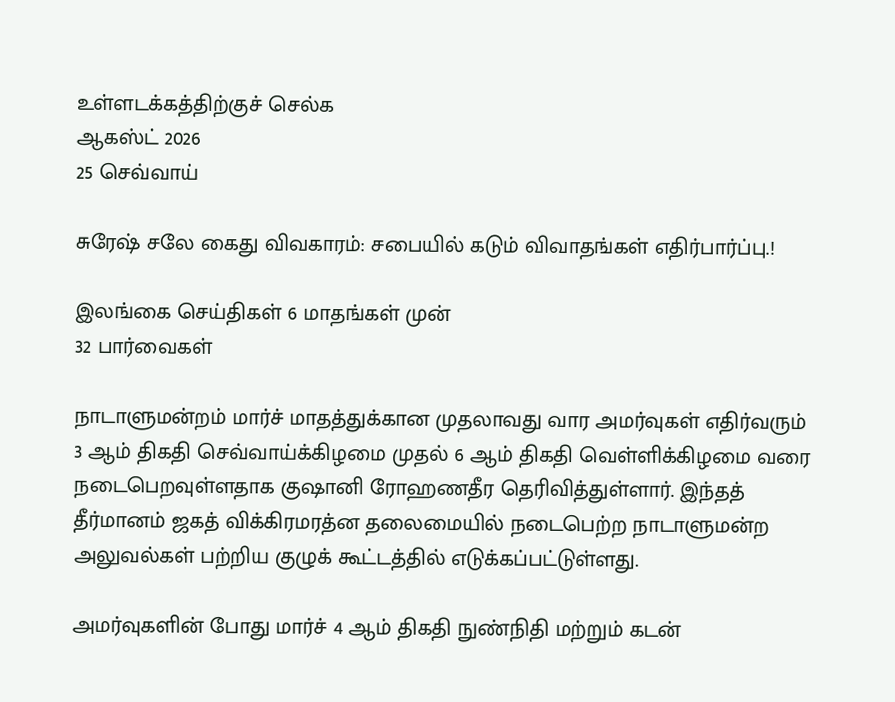உள்ளடக்கத்திற்குச் செல்க
ஆகஸ்ட் 2026
25 செவ்வாய்

சுரேஷ் சலே கைது விவகாரம்: சபையில் கடும் விவாதங்கள் எதிர்பார்ப்பு.!

இலங்கை செய்திகள் 6 மாதங்கள் முன்
32 பார்வைகள்

நாடாளுமன்றம் மார்ச் மாதத்துக்கான முதலாவது வார அமர்வுகள் எதிர்வரும் 3 ஆம் திகதி செவ்வாய்க்கிழமை முதல் 6 ஆம் திகதி வெள்ளிக்கிழமை வரை நடைபெறவுள்ளதாக குஷானி ரோஹணதீர தெரிவித்துள்ளார். இந்தத் தீர்மானம் ஜகத் விக்கிரமரத்ன தலைமையில் நடைபெற்ற நாடாளுமன்ற அலுவல்கள் பற்றிய குழுக் கூட்டத்தில் எடுக்கப்பட்டுள்ளது.

அமர்வுகளின் போது மார்ச் 4 ஆம் திகதி நுண்நிதி மற்றும் கடன்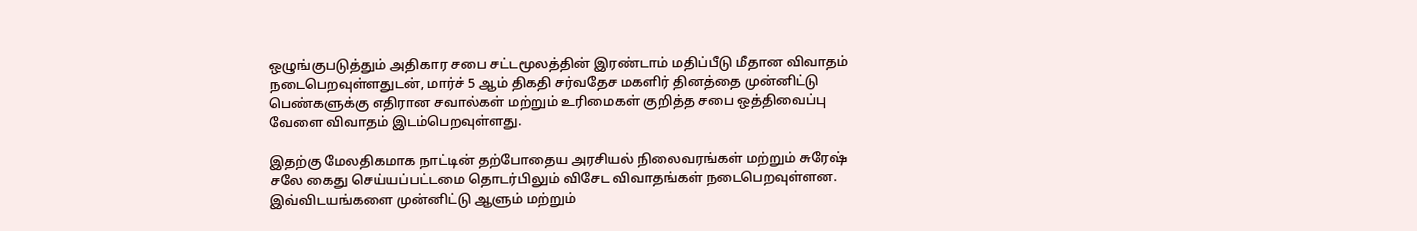ஒழுங்குபடுத்தும் அதிகார சபை சட்டமூலத்தின் இரண்டாம் மதிப்பீடு மீதான விவாதம் நடைபெறவுள்ளதுடன், மார்ச் 5 ஆம் திகதி சர்வதேச மகளிர் தினத்தை முன்னிட்டு பெண்களுக்கு எதிரான சவால்கள் மற்றும் உரிமைகள் குறித்த சபை ஒத்திவைப்பு வேளை விவாதம் இடம்பெறவுள்ளது.

இதற்கு மேலதிகமாக நாட்டின் தற்போதைய அரசியல் நிலைவரங்கள் மற்றும் சுரேஷ் சலே கைது செய்யப்பட்டமை தொடர்பிலும் விசேட விவாதங்கள் நடைபெறவுள்ளன. இவ்விடயங்களை முன்னிட்டு ஆளும் மற்றும்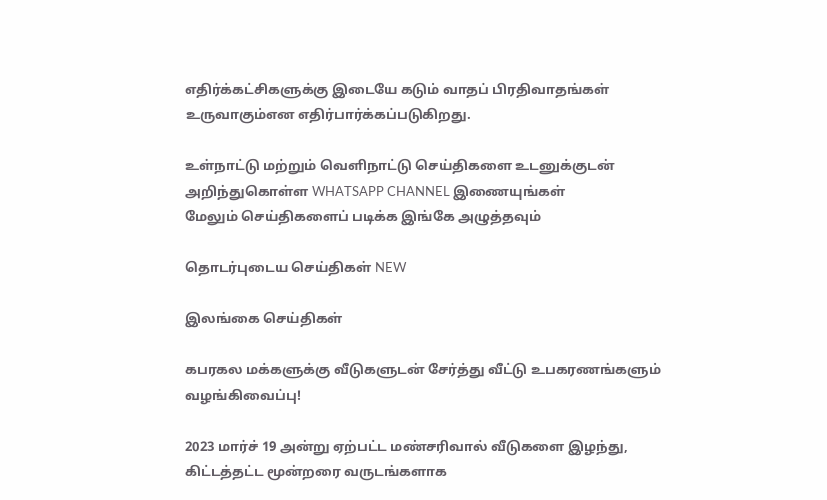எதிர்க்கட்சிகளுக்கு இடையே கடும் வாதப் பிரதிவாதங்கள் உருவாகும்என எதிர்பார்க்கப்படுகிறது.

உள்நாட்டு மற்றும் வெளிநாட்டு செய்திகளை உடனுக்குடன் அறிந்துகொள்ள WHATSAPP CHANNEL இணையுங்கள்
மேலும் செய்திகளைப் படிக்க இங்கே அழுத்தவும்

தொடர்புடைய செய்திகள் NEW

இலங்கை செய்திகள்

கபரகல மக்களுக்கு வீடுகளுடன் சேர்த்து வீட்டு உபகரணங்களும் வழங்கிவைப்பு!

2023 மார்ச் 19 அன்று ஏற்பட்ட மண்சரிவால் வீடுகளை இழந்து, கிட்டத்தட்ட மூன்றரை வருடங்களாக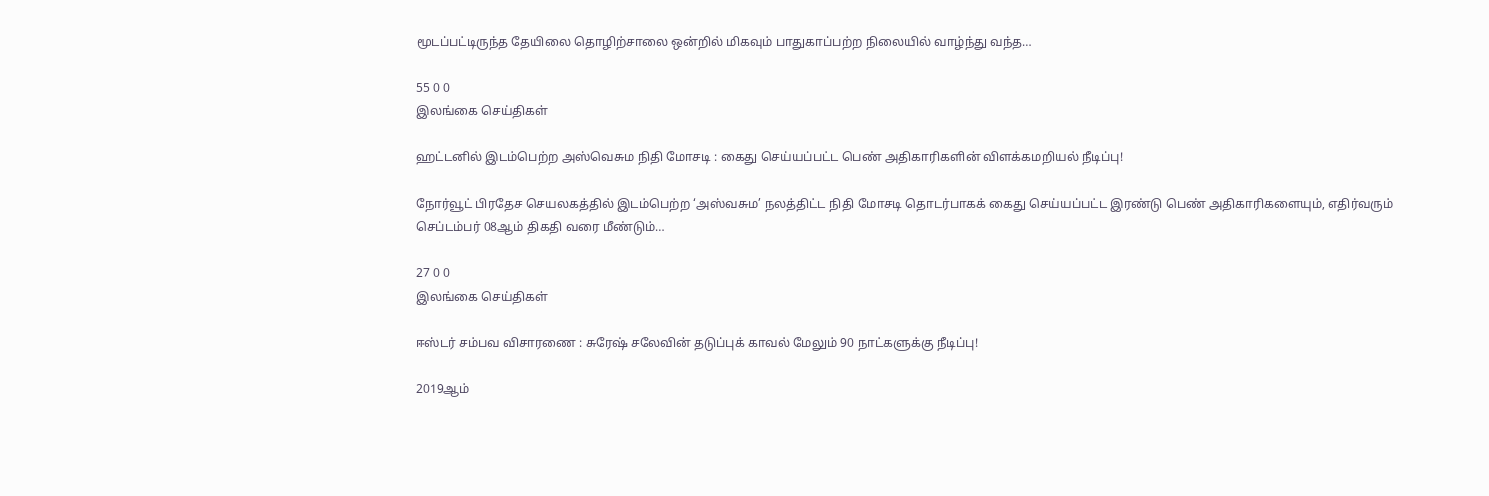மூடப்பட்டிருந்த தேயிலை தொழிற்சாலை ஒன்றில் மிகவும் பாதுகாப்பற்ற நிலையில் வாழ்ந்து வந்த…

55 0 0
இலங்கை செய்திகள்

ஹட்டனில் இடம்பெற்ற அஸ்வெசும நிதி மோசடி : கைது செய்யப்பட்ட பெண் அதிகாரிகளின் விளக்கமறியல் நீடிப்பு!

நோர்வூட் பிரதேச செயலகத்தில் இடம்பெற்ற ‘அஸ்வசும’ நலத்திட்ட நிதி மோசடி தொடர்பாகக் கைது செய்யப்பட்ட இரண்டு பெண் அதிகாரிகளையும், எதிர்வரும் செப்டம்பர் 08ஆம் திகதி வரை மீண்டும்…

27 0 0
இலங்கை செய்திகள்

ஈஸ்டர் சம்பவ விசாரணை : சுரேஷ் சலேவின் தடுப்புக் காவல் மேலும் 90 நாட்களுக்கு நீடிப்பு!

2019ஆம்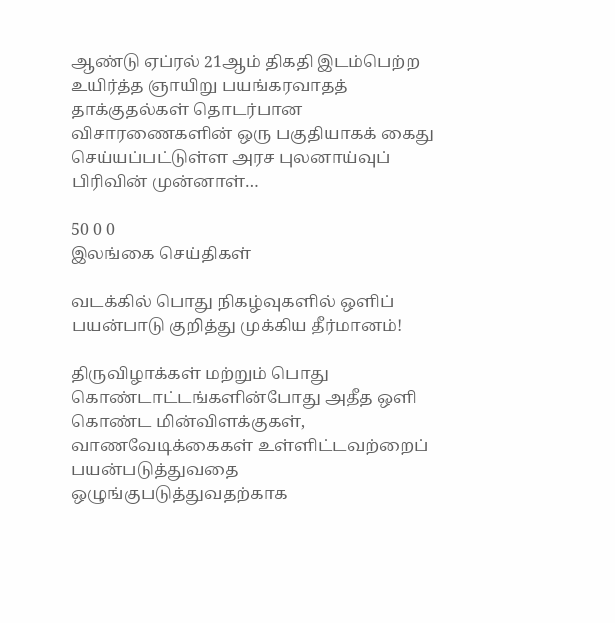ஆண்டு ஏப்ரல் 21ஆம் திகதி இடம்பெற்ற உயிர்த்த ஞாயிறு பயங்கரவாதத் தாக்குதல்கள் தொடர்பான விசாரணைகளின் ஒரு பகுதியாகக் கைது செய்யப்பட்டுள்ள அரச புலனாய்வுப் பிரிவின் முன்னாள்…

50 0 0
இலங்கை செய்திகள்

வடக்கில் பொது நிகழ்வுகளில் ஒளிப் பயன்பாடு குறித்து முக்கிய தீர்மானம்!

திருவிழாக்கள் மற்றும் பொது கொண்டாட்டங்களின்போது அதீத ஒளி கொண்ட மின்விளக்குகள், வாணவேடிக்கைகள் உள்ளிட்டவற்றைப் பயன்படுத்துவதை ஒழுங்குபடுத்துவதற்காக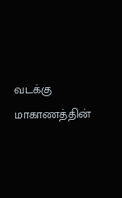வடக்கு மாகாணத்தின்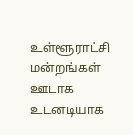உள்ளூராட்சி மன்றங்கள் ஊடாக உடனடியாக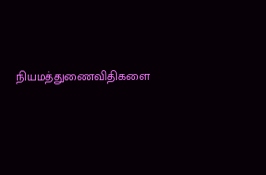நியமத்துணைவிதிகளை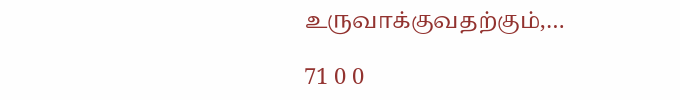உருவாக்குவதற்கும்,…

71 0 0